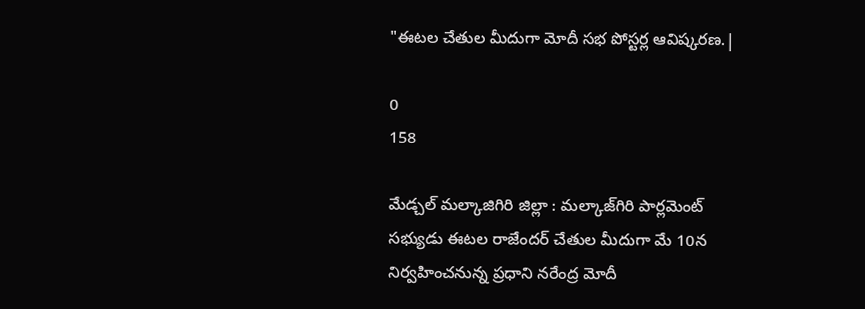"ఈటల చేతుల మీదుగా మోదీ సభ పోస్టర్ల ఆవిష్కరణ.|

0
158

మేడ్చల్ మల్కాజిగిరి జిల్లా : మల్కాజ్‌గిరి పార్లమెంట్ సభ్యుడు ఈటల రాజేందర్ చేతుల మీదుగా మే 10న నిర్వహించనున్న ప్రధాని నరేంద్ర మోదీ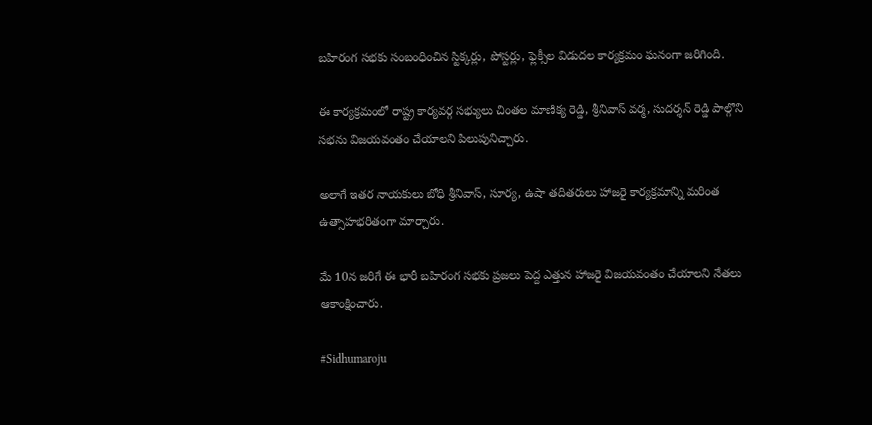బహిరంగ సభకు సంబంధించిన స్టిక్కర్లు, పోస్టర్లు, ఫ్లెక్సీల విడుదల కార్యక్రమం ఘనంగా జరిగింది.

ఈ కార్యక్రమంలో రాష్ట్ర కార్యవర్గ సభ్యులు చింతల మాణిక్య రెడ్డి, శ్రీనివాస్ వర్మ, సుదర్శన్ రెడ్డి పాల్గొని సభను విజయవంతం చేయాలని పిలుపునిచ్చారు.

అలాగే ఇతర నాయకులు బోధి శ్రీనివాస్, సూర్య, ఉషా తదితరులు హాజరై కార్యక్రమాన్ని మరింత ఉత్సాహభరితంగా మార్చారు.

మే 10న జరిగే ఈ భారీ బహిరంగ సభకు ప్రజలు పెద్ద ఎత్తున హాజరై విజయవంతం చేయాలని నేతలు ఆకాంక్షించారు.

#Sidhumaroju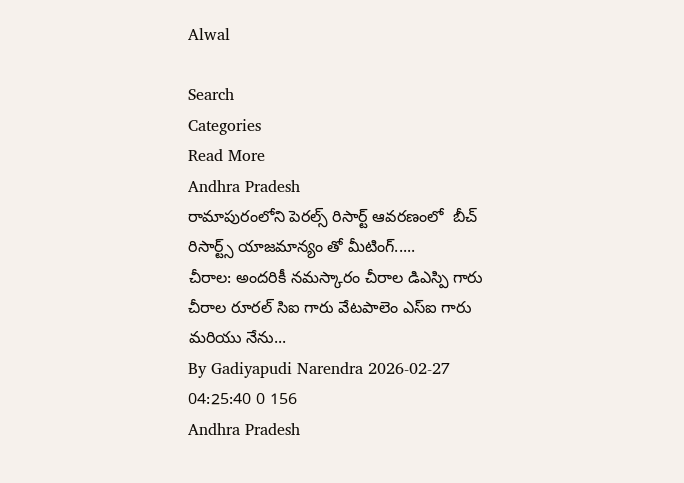Alwal

Search
Categories
Read More
Andhra Pradesh
రామాపురంలోని పెరల్స్ రిసార్ట్ ఆవరణంలో  బీచ్ రిసార్ట్స్ యాజమాన్యం తో మీటింగ్.....
చీరాల: అందరికీ నమస్కారం చీరాల డిఎస్పి గారు చీరాల రూరల్ సిఐ గారు వేటపాలెం ఎస్ఐ గారు మరియు నేను...
By Gadiyapudi Narendra 2026-02-27 04:25:40 0 156
Andhra Pradesh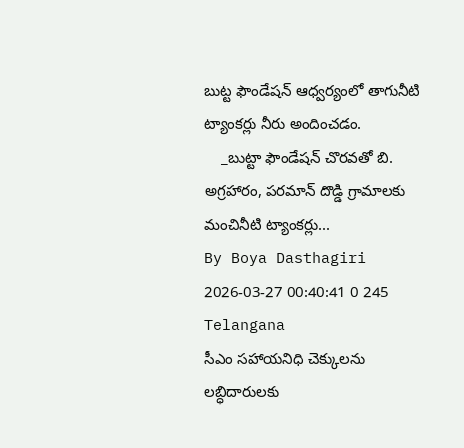బుట్ట ఫౌండేషన్ ఆధ్వర్యంలో తాగునీటి ట్యాంకర్లు నీరు అందించడం.
    _బుట్టా ఫౌండేషన్ చొరవతో బి. అగ్రహారం, పరమాన్ దొడ్డి గ్రామాలకు మంచినీటి ట్యాంకర్లు...
By Boya Dasthagiri 2026-03-27 00:40:41 0 245
Telangana
సీఎం సహాయనిధి చెక్కులను లబ్ధిదారులకు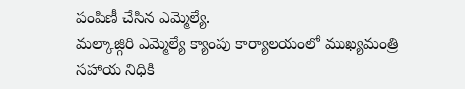పంపిణీ చేసిన ఎమ్మెల్యే.
మల్కాజ్గిరి ఎమ్మెల్యే క్యాంపు కార్యాలయంలో ముఖ్యమంత్రి సహాయ నిధికి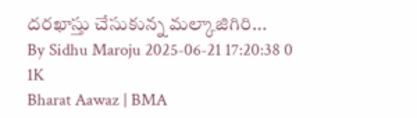దరఖాస్తు చేసుకున్న మల్కాజిగిరి...
By Sidhu Maroju 2025-06-21 17:20:38 0 1K
Bharat Aawaz | BMA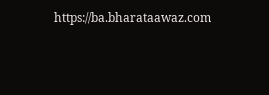https://ba.bharataawaz.com